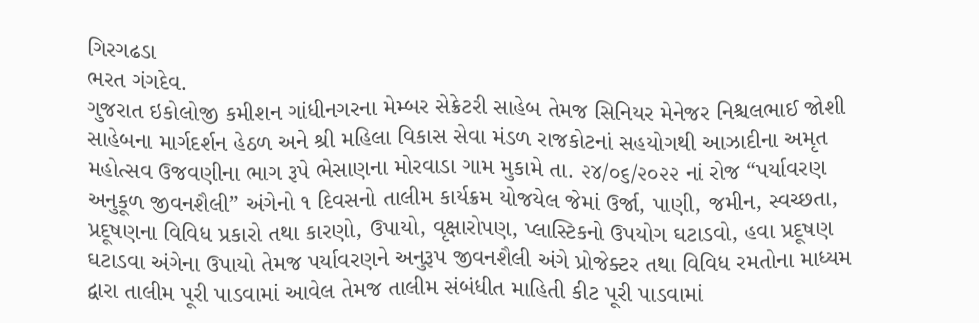ગિરગઢડા
ભરત ગંગદેવ.
ગુજરાત ઇકોલોજી કમીશન ગાંધીનગરના મેમ્બર સેક્રેટરી સાહેબ તેમજ સિનિયર મેનેજર નિશ્ચલભાઈ જોશી સાહેબના માર્ગદર્શન હેઠળ અને શ્રી મહિલા વિકાસ સેવા મંડળ રાજકોટનાં સહયોગથી આઝાદીના અમૃત મહોત્સવ ઉજવણીના ભાગ રૂપે ભેસાણના મોરવાડા ગામ મુકામે તા. ૨૪/૦૬/૨૦૨૨ નાં રોજ “પર્યાવરણ અનુકૂળ જીવનશૈલી” અંગેનો ૧ દિવસનો તાલીમ કાર્યક્રમ યોજયેલ જેમાં ઉર્જા, પાણી, જમીન, સ્વચ્છતા, પ્રદૂષણના વિવિધ પ્રકારો તથા કારણો, ઉપાયો, વૃક્ષારોપણ, પ્લાસ્ટિકનો ઉપયોગ ઘટાડવો, હવા પ્રદૂષણ ઘટાડવા અંગેના ઉપાયો તેમજ પર્યાવરણને અનુરૂપ જીવનશૈલી અંગે પ્રોજેક્ટર તથા વિવિધ રમતોના માધ્યમ દ્વારા તાલીમ પૂરી પાડવામાં આવેલ તેમજ તાલીમ સંબંધીત માહિતી કીટ પૂરી પાડવામાં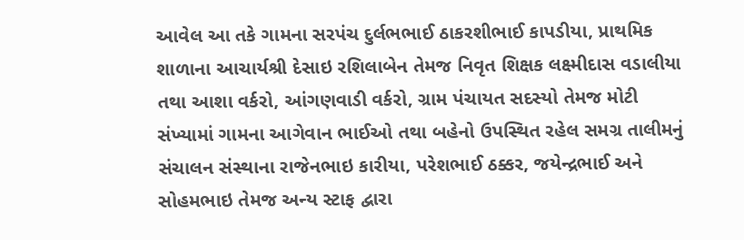આવેલ આ તકે ગામના સરપંચ દુર્લભભાઈ ઠાકરશીભાઈ કાપડીયા, પ્રાથમિક શાળાના આચાર્યશ્રી દેસાઇ રશિલાબેન તેમજ નિવૃત શિક્ષક લક્ષ્મીદાસ વડાલીયા તથા આશા વર્કરો, આંગણવાડી વર્કરો, ગ્રામ પંચાયત સદસ્યો તેમજ મોટી સંખ્યામાં ગામના આગેવાન ભાઈઓ તથા બહેનો ઉપસ્થિત રહેલ સમગ્ર તાલીમનું સંચાલન સંસ્થાના રાજેનભાઇ કારીયા, પરેશભાઈ ઠક્કર, જયેન્દ્રભાઈ અને સોહમભાઇ તેમજ અન્ય સ્ટાફ દ્વારા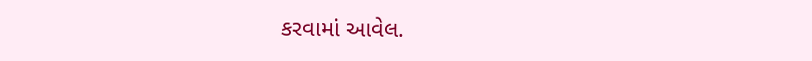કરવામાં આવેલ.